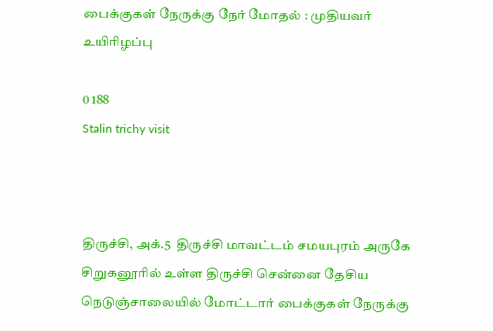பைக்குகள் நேருக்கு நேர் மோதல் : முதியவர் உயிரிழப்பு

0 188
Stalin trichy visit



திருச்சி, அக்.5  திருச்சி மாவட்டம் சமயபுரம் அருகே சிறுகனூரில் உள்ள திருச்சி சென்னை தேசிய நெடுஞ்சாலையில் மோட்டார் பைக்குகள் நேருக்கு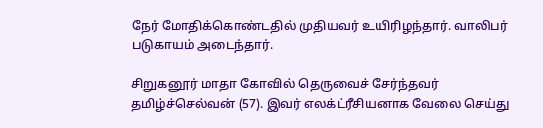நேர் மோதிக்கொண்டதில் முதியவர் உயிரிழந்தார். வாலிபர் படுகாயம் அடைந்தார்.

சிறுகனூர் மாதா கோவில் தெருவைச் சேர்ந்தவர் தமிழ்ச்செல்வன் (57). இவர் எலக்ட்ரீசியனாக வேலை செய்து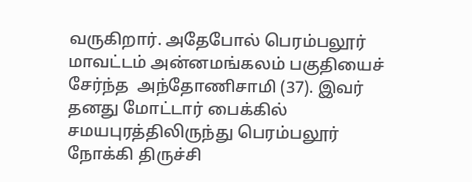வருகிறார். அதேபோல் பெரம்பலூர் மாவட்டம் அன்னமங்கலம் பகுதியைச் சேர்ந்த  அந்தோணிசாமி (37). இவர் தனது மோட்டார் பைக்கில் சமயபுரத்திலிருந்து பெரம்பலூர் நோக்கி திருச்சி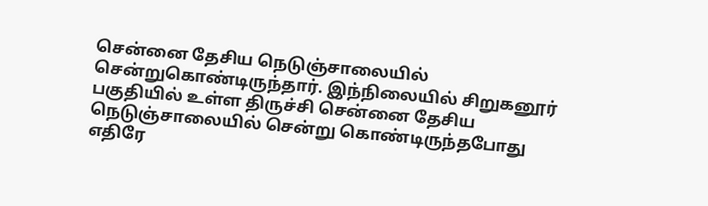சென்னை தேசிய நெடுஞ்சாலையில் சென்றுகொண்டிருந்தார். இந்நிலையில் சிறுகனூர் பகுதியில் உள்ள திருச்சி சென்னை தேசிய நெடுஞ்சாலையில் சென்று கொண்டிருந்தபோது எதிரே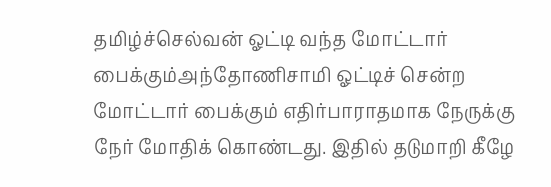தமிழ்ச்செல்வன் ஓட்டி வந்த மோட்டார் பைக்கும்அந்தோணிசாமி ஓட்டிச் சென்ற மோட்டார் பைக்கும் எதிர்பாராதமாக நேருக்கு நேர் மோதிக் கொண்டது. இதில் தடுமாறி கீழே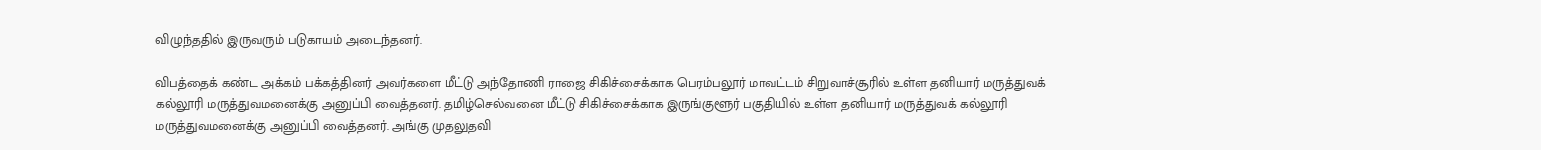விழுந்ததில் இருவரும் படுகாயம் அடைந்தனர்.

விபத்தைக் கண்ட அக்கம் பக்கத்தினர் அவர்களை மீட்டு அந்தோணி ராஜை சிகிச்சைக்காக பெரம்பலூர் மாவட்டம் சிறுவாச்சூரில் உள்ள தனியார் மருத்துவக் கல்லூரி மருத்துவமனைக்கு அனுப்பி வைத்தனர். தமிழ்செல்வனை மீட்டு சிகிச்சைக்காக இருங்குளூர் பகுதியில் உள்ள தனியார் மருத்துவக் கல்லூரி மருத்துவமனைக்கு அனுப்பி வைத்தனர். அங்கு முதலுதவி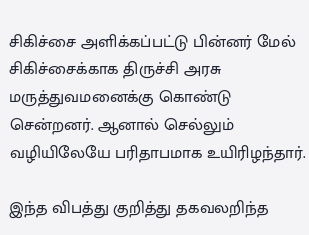சிகிச்சை அளிக்கப்பட்டு பின்னர் மேல் சிகிச்சைக்காக திருச்சி அரசு மருத்துவமனைக்கு கொண்டு சென்றனர். ஆனால் செல்லும் வழியிலேயே பரிதாபமாக உயிரிழந்தார்.

இந்த விபத்து குறித்து தகவலறிந்த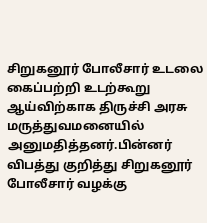சிறுகனூர் போலீசார் உடலை கைப்பற்றி உடற்கூறு ஆய்விற்காக திருச்சி அரசு மருத்துவமனையில் அனுமதித்தனர்.பின்னர் விபத்து குறித்து சிறுகனூர் போலீசார் வழக்கு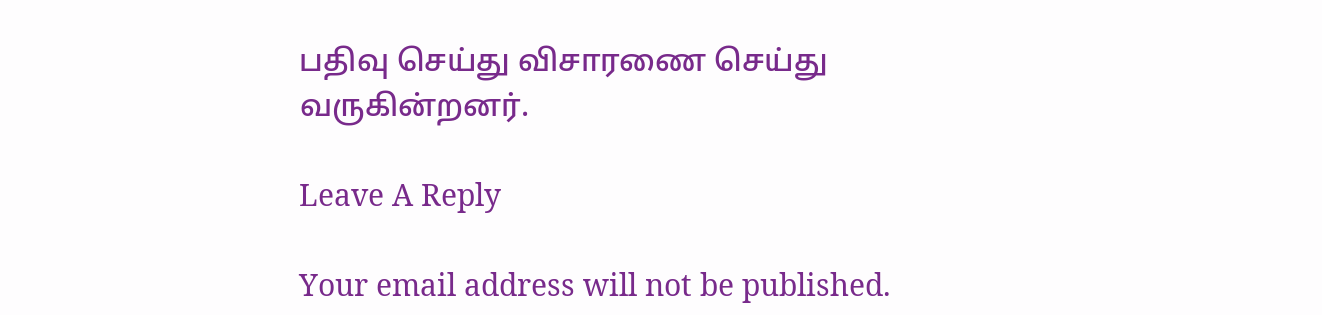பதிவு செய்து விசாரணை செய்து வருகின்றனர்.

Leave A Reply

Your email address will not be published.